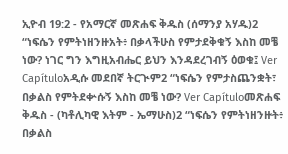ኢዮብ 19:2 - የአማርኛ መጽሐፍ ቅዱስ (ሰማንያ አሃዱ)2 “ነፍሴን የምትነዘንዙአት፥ በቃላችሁስ የምታደቅቁኝ እስከ መቼ ነው? ነገር ግን እግዚአብሔር ይህን እንዳደረገብኝ ዕወቁ፤ Ver Capítuloአዲሱ መደበኛ ትርጒም2 “ነፍሴን የምታስጨንቋት፣ በቃልስ የምትደቍሱኝ እስከ መቼ ነው? Ver Capítuloመጽሐፍ ቅዱስ - (ካቶሊካዊ እትም - ኤማሁስ)2 “ነፍሴን የምትነዘንዙት፥ በቃልስ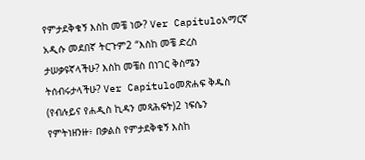የምታደቅቁኝ እስከ መቼ ነው? Ver Capítuloአማርኛ አዲሱ መደበኛ ትርጉም2 “እስከ መቼ ድረስ ታሠቃዩኛላችሁ? እስከ መቼስ በነገር ቅስሜን ትሰብሩታላችሁ? Ver Capítuloመጽሐፍ ቅዱስ (የብሉይና የሐዲስ ኪዳን መጻሕፍት)2 ነፍሴን የምትነዘንዙ፥ በቃልስ የምታደቅቁኝ እስከ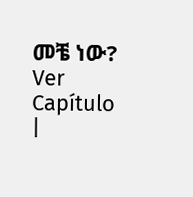መቼ ነው? Ver Capítulo |